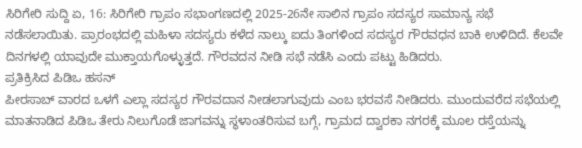ಸಿರಿಗೇರಿ ಸುದ್ದಿ ಏ, 16: ಸಿರಿಗೇರಿ ಗ್ರಾಪಂ ಸಭಾಂಗಣದಲ್ಲಿ 2025-26ನೇ ಸಾಲಿನ ಗ್ರಾಪಂ ಸದಸ್ಯರ ಸಾಮಾನ್ಯ ಸಭೆ ನಡೆಸಲಾಯಿತು. ಪ್ರಾರಂಭದಲ್ಲಿ ಮಹಿಳಾ ಸದಸ್ಯರು ಕಳೆದ ನಾಲ್ಕು ಐದು ತಿಂಗಳಿಂದ ಸದಸ್ಯರ ಗೌರವಧನ ಬಾಕಿ ಉಳಿದಿದೆ. ಕೆಲವೇ ದಿನಗಳಲ್ಲಿ ಯಾವುದೇ ಮುಕ್ತಾಯಗೊಳ್ಳುತ್ತದೆ. ಗೌರವದನ ನೀಡಿ ಸಭೆ ನಡೆಸಿ ಎಂದು ಪಟ್ಟು ಹಿಡಿದರು.
ಪ್ರತಿಕ್ರಿಸಿದ ಪಿಡಿಒ ಹಸನ್
ಪೀರಸಾಬ್ ವಾರದ ಒಳಗೆ ಎಲ್ಲಾ ಸದಸ್ಯರ ಗೌರವದಾನ ನೀಡಲಾಗುವುದು ಎಂಬ ಭರವಸೆ ನೀಡಿದರು. ಮುಂದುವರೆದ ಸಭೆಯಲ್ಲಿ ಮಾತನಾಡಿದ ಪಿಡಿಒ ತೇರು ನಿಲುಗೊಡೆ ಜಾಗವನ್ನು ಸ್ಥಳಾಂತರಿಸುವ ಬಗ್ಗೆ, ಗ್ರಾಮದ ದ್ವಾರಕಾ ನಗರಕ್ಕೆ ಮೂಲ ರಸ್ತೆಯನ್ನು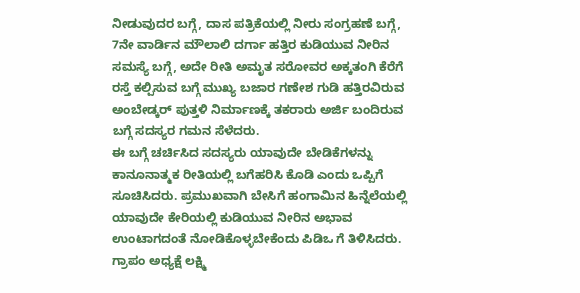ನೀಡುವುದರ ಬಗ್ಗೆ, ದಾಸ ಪತ್ರಿಕೆಯಲ್ಲಿ ನೀರು ಸಂಗ್ರಹಣೆ ಬಗ್ಗೆ, 7ನೇ ವಾರ್ಡಿನ ಮೌಲಾಲಿ ದರ್ಗಾ ಹತ್ತಿರ ಕುಡಿಯುವ ನೀರಿನ ಸಮಸ್ಯೆ ಬಗ್ಗೆ, ಅದೇ ರೀತಿ ಅಮೃತ ಸರೋವರ ಅಕ್ಕತಂಗಿ ಕೆರೆಗೆ ರಸ್ತೆ ಕಲ್ಪಿಸುವ ಬಗ್ಗೆ ಮುಖ್ಯ ಬಜಾರ ಗಣೇಶ ಗುಡಿ ಹತ್ತಿರವಿರುವ ಅಂಬೇಡ್ಕರ್ ಪುತ್ತಳಿ ನಿರ್ಮಾಣಕ್ಕೆ ತಕರಾರು ಅರ್ಜಿ ಬಂದಿರುವ ಬಗ್ಗೆ ಸದಸ್ಯರ ಗಮನ ಸೆಳೆದರು.
ಈ ಬಗ್ಗೆ ಚರ್ಚಿಸಿದ ಸದಸ್ಯರು ಯಾವುದೇ ಬೇಡಿಕೆಗಳನ್ನು ಕಾನೂನಾತ್ಮಕ ರೀತಿಯಲ್ಲಿ ಬಗೆಹರಿಸಿ ಕೊಡಿ ಎಂದು ಒಪ್ಪಿಗೆ ಸೂಚಿಸಿದರು. ಪ್ರಮುಖವಾಗಿ ಬೇಸಿಗೆ ಹಂಗಾಮಿನ ಹಿನ್ನೆಲೆಯಲ್ಲಿ ಯಾವುದೇ ಕೇರಿಯಲ್ಲಿ ಕುಡಿಯುವ ನೀರಿನ ಅಭಾವ ಉಂಟಾಗದಂತೆ ನೋಡಿಕೊಳ್ಳಬೇಕೆಂದು ಪಿಡಿಒ ಗೆ ತಿಳಿಸಿದರು. ಗ್ರಾಪಂ ಅಧ್ಯಕ್ಷೆ ಲಕ್ಷ್ಮಿ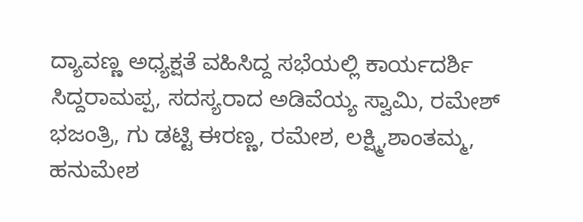ದ್ಯಾವಣ್ಣ ಅಧ್ಯಕ್ಷತೆ ವಹಿಸಿದ್ದ ಸಭೆಯಲ್ಲಿ ಕಾರ್ಯದರ್ಶಿ ಸಿದ್ದರಾಮಪ್ಪ, ಸದಸ್ಯರಾದ ಅಡಿವೆಯ್ಯ ಸ್ವಾಮಿ, ರಮೇಶ್ ಭಜಂತ್ರಿ, ಗು ಡಟ್ಟಿ ಈರಣ್ಣ, ರಮೇಶ, ಲಕ್ಷ್ಮಿ,ಶಾಂತಮ್ಮ, ಹನುಮೇಶ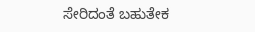ಸೇರಿದಂತೆ ಬಹುತೇಕ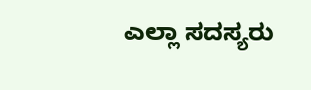ಎಲ್ಲಾ ಸದಸ್ಯರು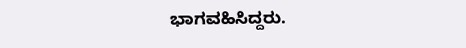ಭಾಗವಹಿಸಿದ್ದರು.